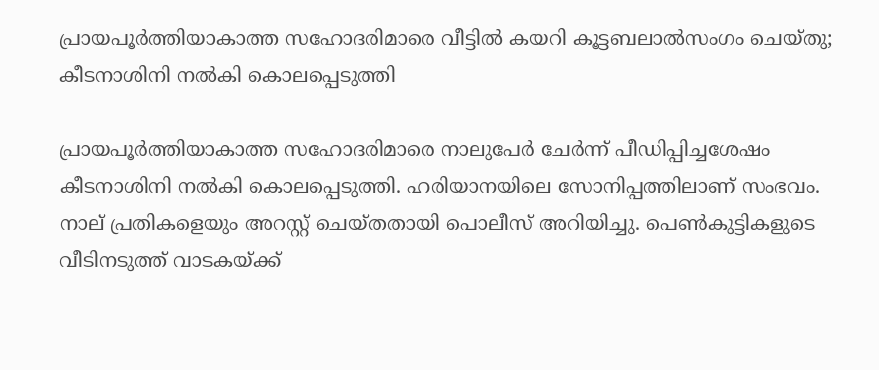പ്രായപൂര്‍ത്തിയാകാത്ത സഹോദരിമാരെ വീട്ടില്‍ കയറി കൂട്ടബലാല്‍സംഗം ചെയ്തു; കീടനാശിനി നല്‍കി കൊലപ്പെടുത്തി

പ്രായപൂര്‍ത്തിയാകാത്ത സഹോദരിമാരെ നാലുപേര്‍ ചേര്‍ന്ന് പീഡിപ്പിച്ചശേഷം കീടനാശിനി നല്‍കി കൊലപ്പെടുത്തി. ഹരിയാനയിലെ സോനിപ്പത്തിലാണ് സംഭവം. നാല് പ്രതികളെയും അറസ്റ്റ് ചെയ്തതായി പൊലീസ് അറിയിച്ചു. പെണ്‍കുട്ടികളുടെ വീടിനടുത്ത് വാടകയ്ക്ക്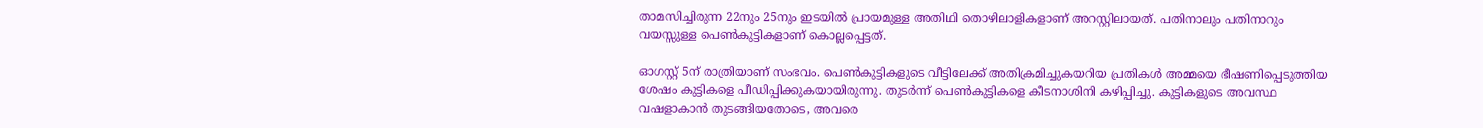താമസിച്ചിരുന്ന 22നും 25നും ഇടയില്‍ പ്രായമുള്ള അതിഥി തൊഴിലാളികളാണ് അറസ്റ്റിലായത്. പതിനാലും പതിനാറും വയസ്സുള്ള പെണ്‍കുട്ടികളാണ് കൊല്ലപ്പെട്ടത്.

ഓഗസ്റ്റ് 5ന് രാത്രിയാണ് സംഭവം. പെണ്‍കുട്ടികളുടെ വീട്ടിലേക്ക് അതിക്രമിച്ചുകയറിയ പ്രതികള്‍ അമ്മയെ ഭീഷണിപ്പെടുത്തിയ ശേഷം കുട്ടികളെ പീഡിപ്പിക്കുകയായിരുന്നു. തുടര്‍ന്ന് പെണ്‍കുട്ടികളെ കീടനാശിനി കഴിപ്പിച്ചു. കുട്ടികളുടെ അവസ്ഥ വഷളാകാന്‍ തുടങ്ങിയതോടെ, അവരെ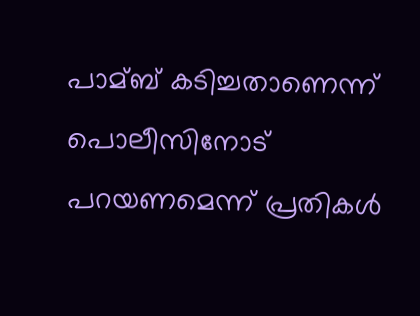പാമ്ബ് കടിച്ചതാണെന്ന് പൊലീസിനോട് പറയണമെന്ന് പ്രതികള്‍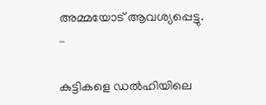അമ്മയോട് ആവശ്യപ്പെട്ടു. –

കുട്ടികളെ ഡല്‍ഹിയിലെ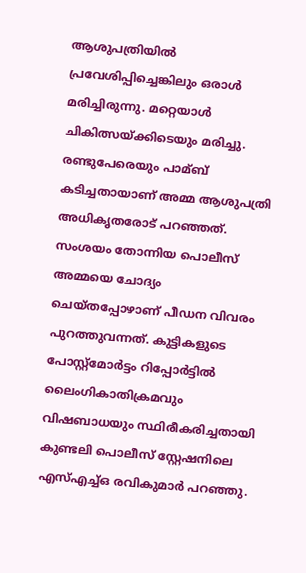ആശുപത്രിയില്‍ പ്രവേശിപ്പിച്ചെങ്കിലും ഒരാള്‍ മരിച്ചിരുന്നു. മറ്റെയാള്‍ ചികിത്സയ്ക്കിടെയും മരിച്ചു. രണ്ടുപേരെയും പാമ്ബ് കടിച്ചതായാണ് അമ്മ ആശുപത്രി അധികൃതരോട് പറഞ്ഞത്. സംശയം തോന്നിയ പൊലീസ് അമ്മയെ ചോദ്യം ചെയ്തപ്പോഴാണ് പീഡന വിവരം പുറത്തുവന്നത്. കുട്ടികളുടെ പോസ്റ്റ്മോര്‍ട്ടം റിപ്പോര്‍ട്ടില്‍ ലൈംഗികാതിക്രമവും വിഷബാധയും സ്ഥിരീകരിച്ചതായി കുണ്ടലി പൊലീസ് സ്റ്റേഷനിലെ എസ്‌എച്ച്‌ഒ രവികുമാര്‍ പറഞ്ഞു.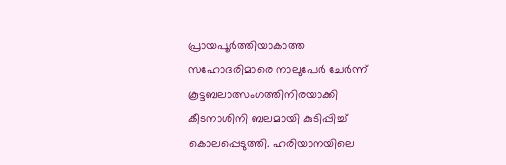പ്രായപൂര്‍ത്തിയാകാത്ത സഹോദരിമാരെ നാലുപേര്‍ ചേര്‍ന്ന് കൂട്ടബലാത്സംഗത്തിനിരയാക്കി കീടനാശിനി ബലമായി കുടിപ്പിച്ച്‌ കൊലപ്പെടുത്തി. ഹരിയാനയിലെ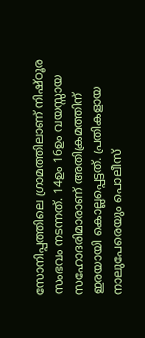സോനിപ്പത്തിലെ ഗ്രാമത്തിലാണ് നിഷ്ഠൂര സംഭവം നടന്നത്. 14ഉം 16ഉം വയസ്സായ സഹോദരിമാരാണ് അതിക്രമത്തിന് ഇരയായി കൊല്ലപ്പെട്ടത്. പ്രതികളായ നാലുപേരെയും പൊലീസ്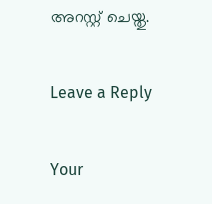അറസ്റ്റ് ചെയ്തു.

Leave a Reply

Your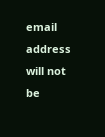email address will not be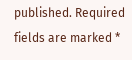published. Required fields are marked *